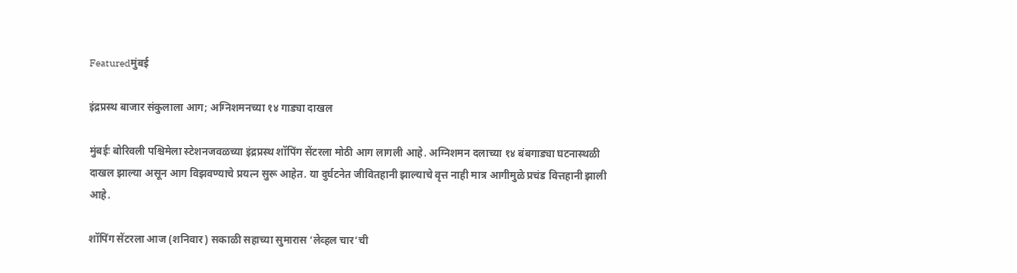Featuredमुंबई

इंद्रप्रस्थ बाजार संकुलाला आग; अग्निशमनच्या १४ गाड्या दाखल

मुंबईः बोरिवली पश्चिमेला स्टेशनजवळच्या इंद्रप्रस्थ शॉपिंग सेंटरला मोठी आग लागली आहे. अग्निशमन दलाच्या १४ बंबगाड्या घटनास्थळी दाखल झाल्या असून आग विझवण्याचे प्रयत्न सुरू आहेत. या दुर्घटनेत जीवितहानी झाल्याचे वृत्त नाही मात्र आगीमुळे प्रचंड वित्तहानी झाली आहे.

शॉपिंग सेंटरला आज (शनिवार) सकाळी सहाच्या सुमारास ‘लेव्हल चार’ची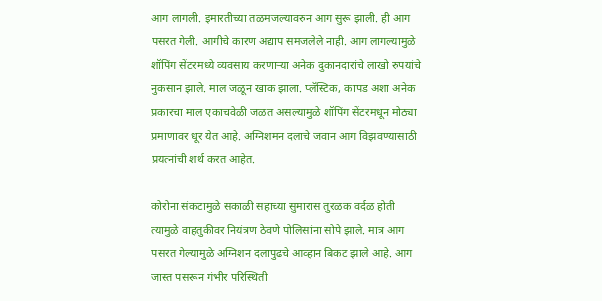आग लागली. इमारतीच्या तळमजल्यावरुन आग सुरू झाली. ही आग पसरत गेली. आगीचे कारण अद्याप समजलेले नाही. आग लागल्यामुळे शॉपिंग सेंटरमध्ये व्यवसाय करणाऱ्या अनेक दुकानदारांचे लाखो रुपयांचे नुकसान झाले. माल जळून खाक झाला. प्लॅस्टिक, कापड अशा अनेक प्रकारचा माल एकाचवेळी जळत असल्यामुळे शॉपिंग सेंटरमधून मोठ्या प्रमाणावर धूर येत आहे. अग्निशमन दलाचे जवान आग विझवण्यासाठी प्रयत्नांची शर्थ करत आहेत.

कोरोना संकटामुळे सकाळी सहाच्या सुमारास तुरळक वर्दळ होती त्यामुळे वाहतुकीवर नियंत्रण ठेवणे पोलिसांना सोपे झाले. मात्र आग पसरत गेल्यामुळे अग्निशन दलापुढचे आव्हान बिकट झाले आहे. आग जास्त पसरून गंभीर परिस्थिती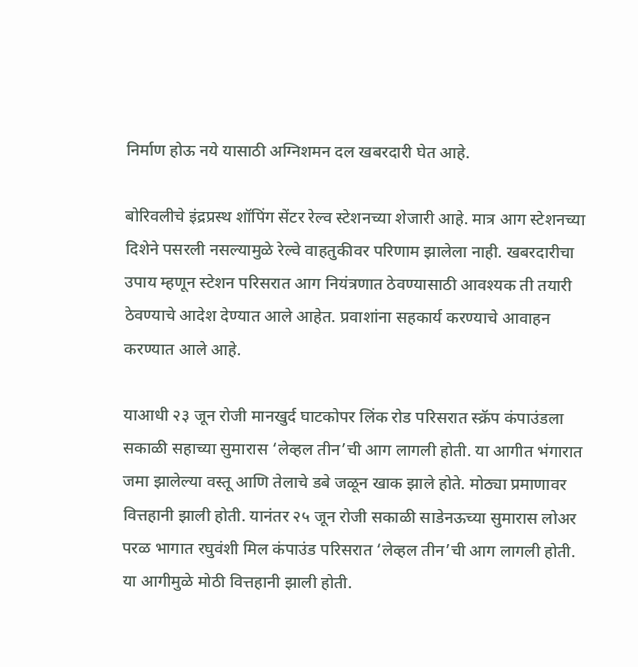निर्माण होऊ नये यासाठी अग्निशमन दल खबरदारी घेत आहे.

बोरिवलीचे इंद्रप्रस्थ शॉपिंग सेंटर रेल्व स्टेशनच्या शेजारी आहे. मात्र आग स्टेशनच्या दिशेने पसरली नसल्यामुळे रेल्वे वाहतुकीवर परिणाम झालेला नाही. खबरदारीचा उपाय म्हणून स्टेशन परिसरात आग नियंत्रणात ठेवण्यासाठी आवश्यक ती तयारी ठेवण्याचे आदेश देण्यात आले आहेत. प्रवाशांना सहकार्य करण्याचे आवाहन करण्यात आले आहे.

याआधी २३ जून रोजी मानखुर्द घाटकोपर लिंक रोड परिसरात स्क्रॅप कंपाउंडला सकाळी सहाच्या सुमारास ‘लेव्हल तीन’ची आग लागली होती. या आगीत भंगारात जमा झालेल्या वस्तू आणि तेलाचे डबे जळून खाक झाले होते. मोठ्या प्रमाणावर वित्तहानी झाली होती. यानंतर २५ जून रोजी सकाळी साडेनऊच्या सुमारास लोअर परळ भागात रघुवंशी मिल कंपाउंड परिसरात ‘लेव्हल तीन’ची आग लागली होती. या आगीमुळे मोठी वित्तहानी झाली होती.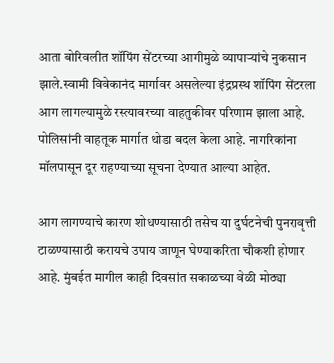आता बोरिवलीत शॉपिंग सेंटरच्या आगीमुळे व्यापाऱ्यांचे नुकसान झाले.स्वामी विवेकानंद मार्गावर असलेल्या इंद्रप्रस्थ शॉपिंग सेंटरला आग लागल्यामुळे रस्त्यावरच्या वाहतुकीवर परिणाम झाला आहे. पोलिसांनी वाहतूक मार्गात थोडा बदल केला आहे. नागरिकांना मॉलपासून दूर राहण्याच्या सूचना देण्यात आल्या आहेत.

आग लागण्याचे कारण शोधण्यासाठी तसेच या दुर्घटनेची पुनरावृत्ती टाळण्यासाठी करायचे उपाय जाणून घेण्याकरिता चौकशी होणार आहे. मुंबईत मागील काही दिवसांत सकाळच्या वेळी मोठ्या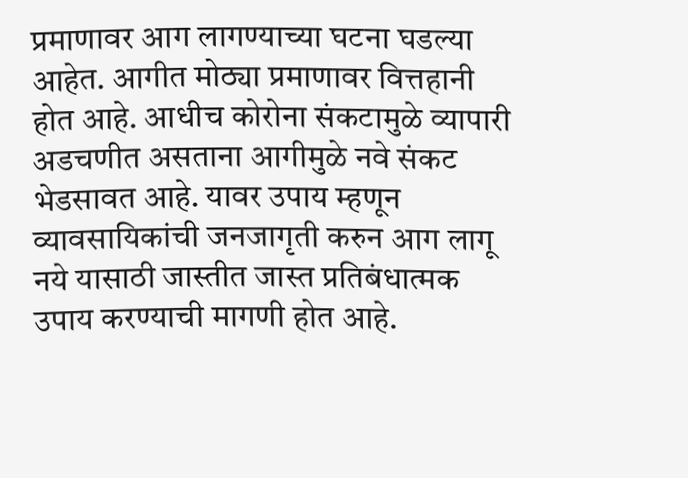प्रमाणावर आग लागण्याच्या घटना घडल्या आहेत. आगीत मोठ्या प्रमाणावर वित्तहानी होत आहे. आधीच कोरोना संकटामुळे व्यापारी अडचणीत असताना आगीमुळे नवे संकट भेडसावत आहे. यावर उपाय म्हणून व्यावसायिकांची जनजागृती करुन आग लागू नये यासाठी जास्तीत जास्त प्रतिबंधात्मक उपाय करण्याची मागणी होत आहे.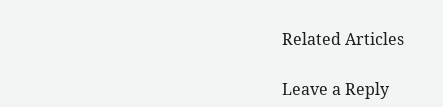Related Articles

Leave a Reply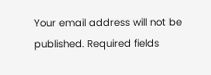Your email address will not be published. Required fields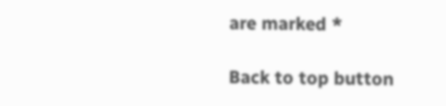are marked *

Back to top button